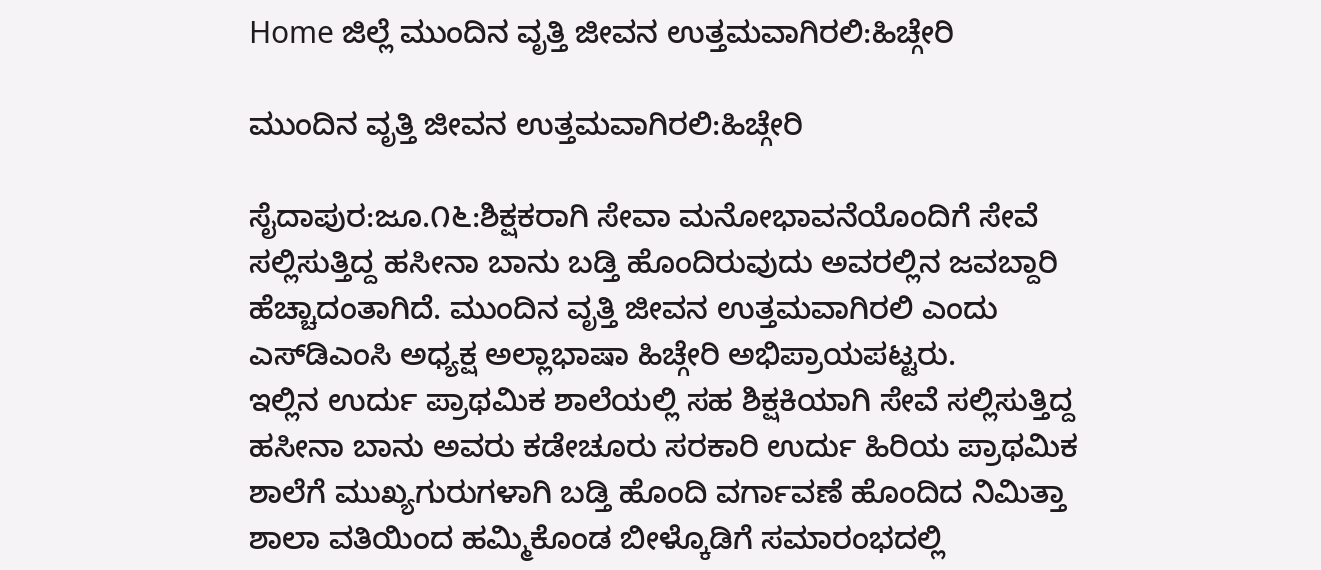Home ಜಿಲ್ಲೆ ಮುಂದಿನ ವೃತ್ತಿ ಜೀವನ ಉತ್ತಮವಾಗಿರಲಿ:ಹಿಚ್ಗೇರಿ

ಮುಂದಿನ ವೃತ್ತಿ ಜೀವನ ಉತ್ತಮವಾಗಿರಲಿ:ಹಿಚ್ಗೇರಿ

ಸೈದಾಪುರ:ಜೂ.೧೬:ಶಿಕ್ಷಕರಾಗಿ ಸೇವಾ ಮನೋಭಾವನೆಯೊಂದಿಗೆ ಸೇವೆ ಸಲ್ಲಿಸುತ್ತಿದ್ದ ಹಸೀನಾ ಬಾನು ಬಡ್ತಿ ಹೊಂದಿರುವುದು ಅವರಲ್ಲಿನ ಜವಬ್ದಾರಿ ಹೆಚ್ಚಾದಂತಾಗಿದೆ. ಮುಂದಿನ ವೃತ್ತಿ ಜೀವನ ಉತ್ತಮವಾಗಿರಲಿ ಎಂದು ಎಸ್‌ಡಿಎಂಸಿ ಅಧ್ಯಕ್ಷ ಅಲ್ಲಾಭಾಷಾ ಹಿಚ್ಗೇರಿ ಅಭಿಪ್ರಾಯಪಟ್ಟರು.
ಇಲ್ಲಿನ ಉರ್ದು ಪ್ರಾಥಮಿಕ ಶಾಲೆಯಲ್ಲಿ ಸಹ ಶಿಕ್ಷಕಿಯಾಗಿ ಸೇವೆ ಸಲ್ಲಿಸುತ್ತಿದ್ದ ಹಸೀನಾ ಬಾನು ಅವರು ಕಡೇಚೂರು ಸರಕಾರಿ ಉರ್ದು ಹಿರಿಯ ಪ್ರಾಥಮಿಕ ಶಾಲೆಗೆ ಮುಖ್ಯಗುರುಗಳಾಗಿ ಬಡ್ತಿ ಹೊಂದಿ ವರ್ಗಾವಣೆ ಹೊಂದಿದ ನಿಮಿತ್ತಾ ಶಾಲಾ ವತಿಯಿಂದ ಹಮ್ಮಿಕೊಂಡ ಬೀಳ್ಕೊಡಿಗೆ ಸಮಾರಂಭದಲ್ಲಿ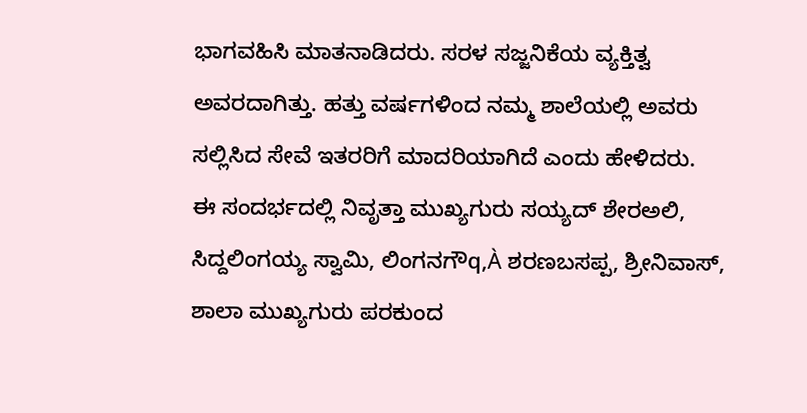ಭಾಗವಹಿಸಿ ಮಾತನಾಡಿದರು. ಸರಳ ಸಜ್ಜನಿಕೆಯ ವ್ಯಕ್ತಿತ್ವ ಅವರದಾಗಿತ್ತು. ಹತ್ತು ವರ್ಷಗಳಿಂದ ನಮ್ಮ ಶಾಲೆಯಲ್ಲಿ ಅವರು ಸಲ್ಲಿಸಿದ ಸೇವೆ ಇತರರಿಗೆ ಮಾದರಿಯಾಗಿದೆ ಎಂದು ಹೇಳಿದರು.
ಈ ಸಂದರ್ಭದಲ್ಲಿ ನಿವೃತ್ತಾ ಮುಖ್ಯಗುರು ಸಯ್ಯದ್ ಶೇರಅಲಿ, ಸಿದ್ದಲಿಂಗಯ್ಯ ಸ್ವಾಮಿ, ಲಿಂಗನಗೌq,À ಶರಣಬಸಪ್ಪ, ಶ್ರೀನಿವಾಸ್, ಶಾಲಾ ಮುಖ್ಯಗುರು ಪರಕುಂದ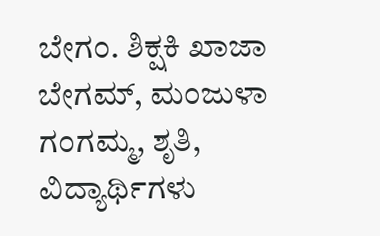ಬೇಗಂ. ಶಿಕ್ಷಕಿ ಖಾಜಾ ಬೇಗಮ್, ಮಂಜುಳಾ ಗಂಗಮ್ಮ, ಶೃತಿ, ವಿದ್ಯಾರ್ಥಿಗಳು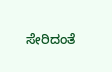ಸೇರಿದಂತೆ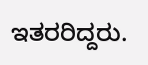ಇತರರಿದ್ದರು.